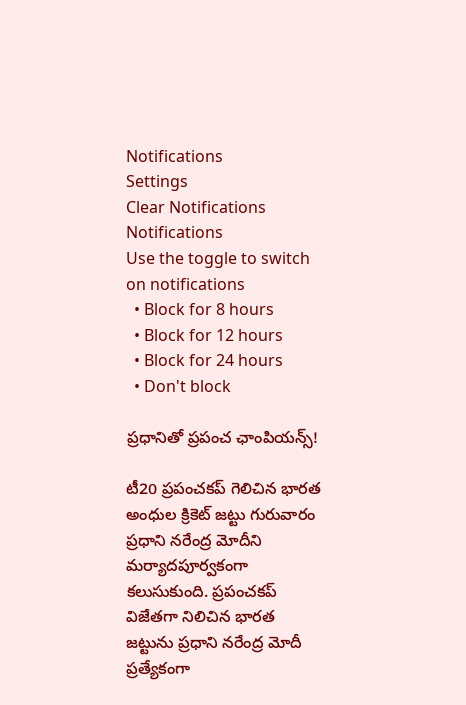Notifications
Settings
Clear Notifications
Notifications
Use the toggle to switch on notifications
  • Block for 8 hours
  • Block for 12 hours
  • Block for 24 hours
  • Don't block

ప్రధానితో ప్రపంచ ఛాంపియన్స్!

టీ20 ప్రపంచకప్ గెలిచిన భారత అంధుల క్రికెట్ జట్టు గురువారం ప్రధాని నరేంద్ర మోదీ‌ని మర్యాదపూర్వకంగా కలుసుకుంది. ప్రపంచకప్ విజేతగా నిలిచిన భారత జట్టును ప్రధాని నరేంద్ర మోదీ ప్రత్యేకంగా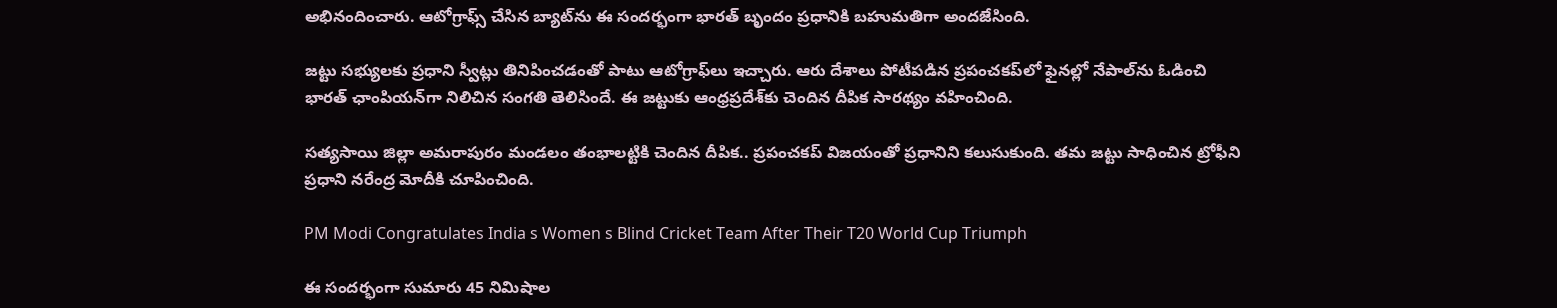అభినందించారు. ఆటోగ్రాఫ్స్ చేసిన బ్యాట్‌ను ఈ సందర్భంగా భారత్ బృందం ప్రధానికి బహుమతిగా అందజేసింది.

జట్టు సభ్యులకు ప్రధాని స్వీట్లు తినిపించడంతో పాటు ఆటోగ్రాఫ్‌లు ఇచ్చారు. ఆరు దేశాలు పోటీపడిన ప్రపంచకప్‌లో ఫైనల్లో నేపాల్‌ను ఓడించి భారత్ ఛాంపియన్‌గా నిలిచిన సంగతి తెలిసిందే. ఈ జట్టుకు ఆంధ్రప్రదేశ్‌కు చెందిన దీపిక సారథ్యం వహించింది.

సత్యసాయి జిల్లా అమరాపురం మండలం తంభాలట్టికి చెందిన దీపిక.. ప్రపంచకప్ విజయంతో ప్రధానిని కలుసుకుంది. తమ జట్టు సాధించిన ట్రోఫీని ప్రధాని నరేంద్ర మోదీకి చూపించింది.

PM Modi Congratulates India s Women s Blind Cricket Team After Their T20 World Cup Triumph

ఈ సందర్భంగా సుమారు 45 నిమిషాల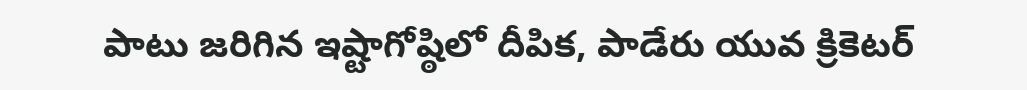పాటు జరిగిన ఇష్టాగోష్ఠిలో దీపిక, పాడేరు యువ క్రికెటర్‌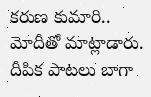కరుణ కుమారి.. మోదీతో మాట్లాడారు. దీపిక పాటలు బాగా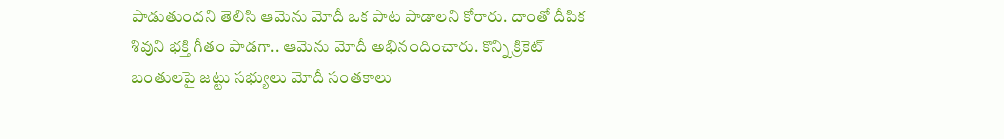పాడుతుందని తెలిసి ఆమెను మోదీ ఒక పాట పాడాలని కోరారు. దాంతో దీపిక శివుని భక్తి గీతం పాడగా.. ఆమెను మోదీ అభినందించారు. కొన్ని క్రికెట్‌ బంతులపై జట్టు సభ్యులు మోదీ సంతకాలు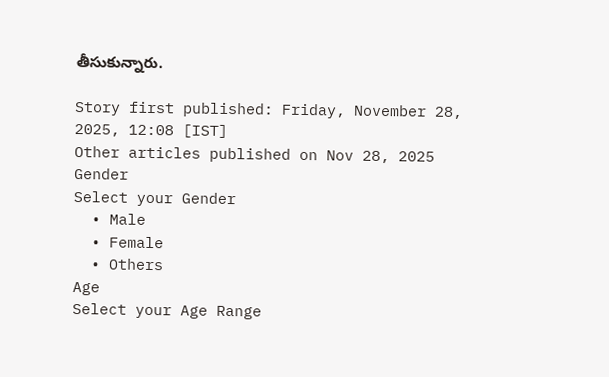తీసుకున్నారు.

Story first published: Friday, November 28, 2025, 12:08 [IST]
Other articles published on Nov 28, 2025
Gender
Select your Gender
  • Male
  • Female
  • Others
Age
Select your Age Range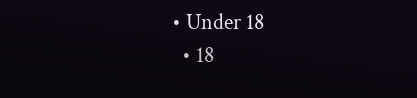• Under 18
  • 18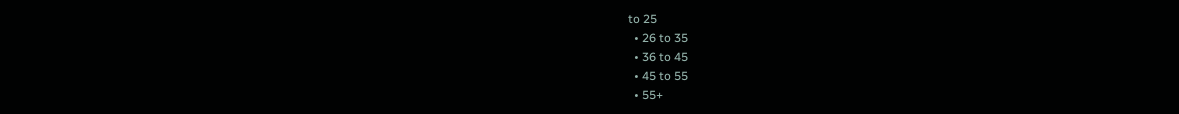to 25
  • 26 to 35
  • 36 to 45
  • 45 to 55
  • 55+